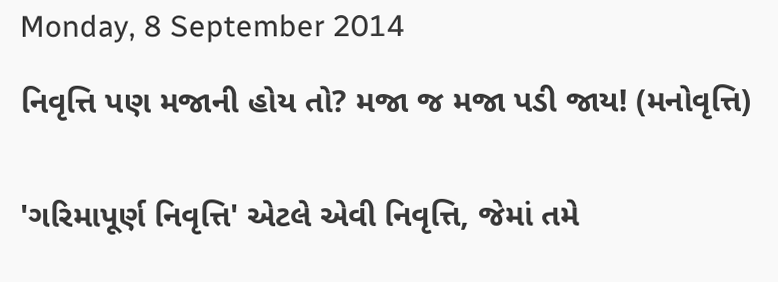Monday, 8 September 2014

નિવૃત્તિ પણ મજાની હોય તો? મજા જ મજા પડી જાય! (મનોવૃત્તિ)


'ગરિમાપૂર્ણ નિવૃત્તિ' એટલે એવી નિવૃત્તિ, જેમાં તમે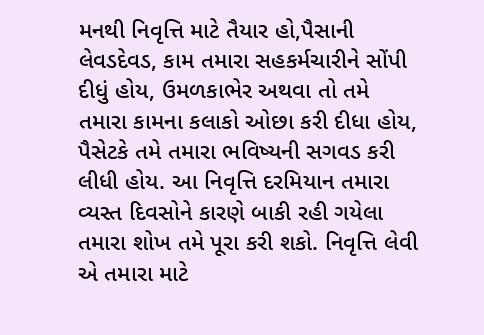મનથી નિવૃત્તિ માટે તૈયાર હો,પૈસાની લેવડદેવડ, કામ તમારા સહકર્મચારીને સોંપી દીધું હોય, ઉમળકાભેર અથવા તો તમે તમારા કામના કલાકો ઓછા કરી દીધા હોય, પૈસેટકે તમે તમારા ભવિષ્યની સગવડ કરી લીધી હોય. આ નિવૃત્તિ દરમિયાન તમારા વ્યસ્ત દિવસોને કારણે બાકી રહી ગયેલા તમારા શોખ તમે પૂરા કરી શકો. નિવૃત્તિ લેવી એ તમારા માટે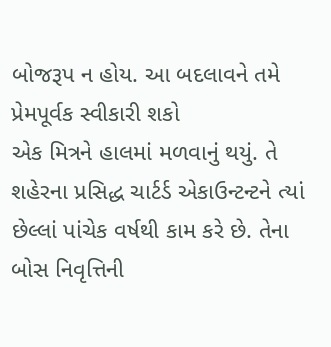બોજરૂપ ન હોય. આ બદલાવને તમે પ્રેમપૂર્વક સ્વીકારી શકો
એક મિત્રને હાલમાં મળવાનું થયું. તે શહેરના પ્રસિદ્ધ ચાર્ટર્ડ એકાઉન્ટન્ટને ત્યાં છેલ્લાં પાંચેક વર્ષથી કામ કરે છે. તેના બોસ નિવૃત્તિની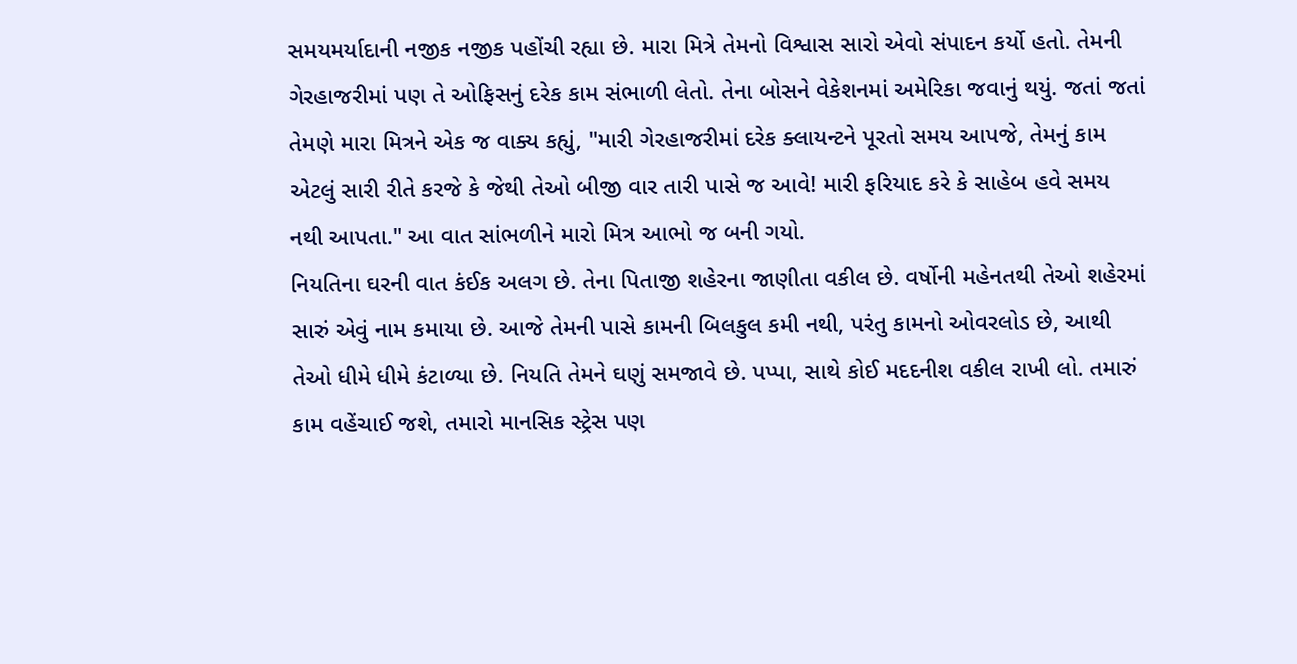સમયમર્યાદાની નજીક નજીક પહોંચી રહ્યા છે. મારા મિત્રે તેમનો વિશ્વાસ સારો એવો સંપાદન કર્યો હતો. તેમની ગેરહાજરીમાં પણ તે ઓફિસનું દરેક કામ સંભાળી લેતો. તેના બોસને વેકેશનમાં અમેરિકા જવાનું થયું. જતાં જતાં તેમણે મારા મિત્રને એક જ વાક્ય કહ્યું, "મારી ગેરહાજરીમાં દરેક ક્લાયન્ટને પૂરતો સમય આપજે, તેમનું કામ એટલું સારી રીતે કરજે કે જેથી તેઓ બીજી વાર તારી પાસે જ આવે! મારી ફરિયાદ કરે કે સાહેબ હવે સમય નથી આપતા." આ વાત સાંભળીને મારો મિત્ર આભો જ બની ગયો.
નિયતિના ઘરની વાત કંઈક અલગ છે. તેના પિતાજી શહેરના જાણીતા વકીલ છે. વર્ષોની મહેનતથી તેઓ શહેરમાં સારું એવું નામ કમાયા છે. આજે તેમની પાસે કામની બિલકુલ કમી નથી, પરંતુ કામનો ઓવરલોડ છે, આથી તેઓ ધીમે ધીમે કંટાળ્યા છે. નિયતિ તેમને ઘણું સમજાવે છે. પપ્પા, સાથે કોઈ મદદનીશ વકીલ રાખી લો. તમારું કામ વહેંચાઈ જશે, તમારો માનસિક સ્ટ્રેસ પણ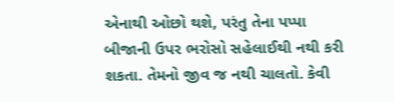એનાથી ઓછો થશે, પરંતુ તેના પપ્પા બીજાની ઉપર ભરોસો સહેલાઈથી નથી કરી શકતા. તેમનો જીવ જ નથી ચાલતો. કેવી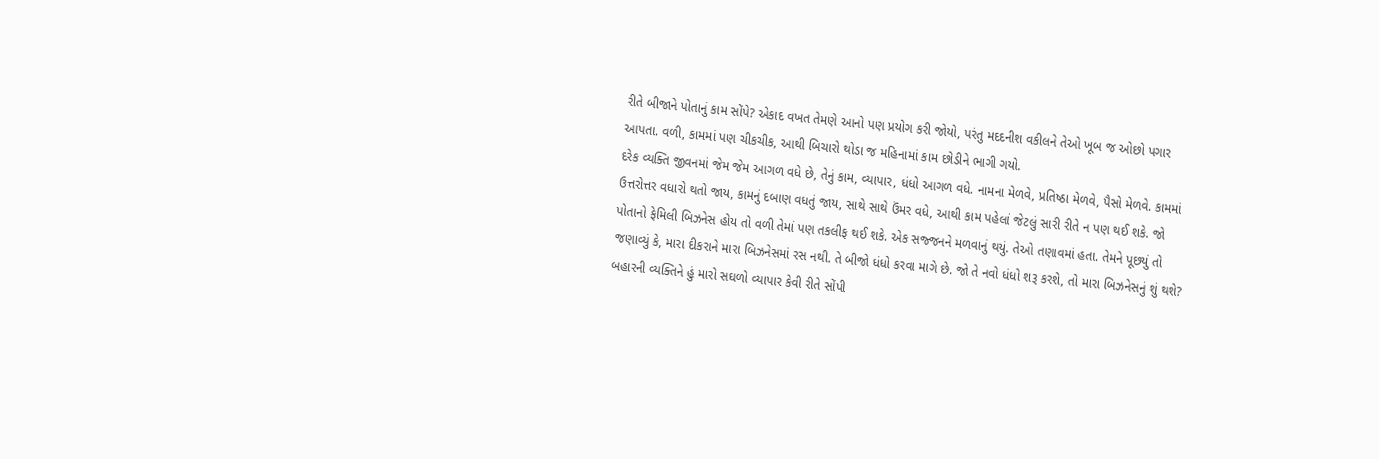રીતે બીજાને પોતાનું કામ સોંપે? એકાદ વખત તેમણે આનો પણ પ્રયોગ કરી જોયો, પરંતુ મદદનીશ વકીલને તેઓ ખૂબ જ ઓછો પગાર આપતા. વળી, કામમાં પણ ચીકચીક, આથી બિચારો થોડા જ મહિનામાં કામ છોડીને ભાગી ગયો.
દરેક વ્યક્તિ જીવનમાં જેમ જેમ આગળ વધે છે, તેનું કામ, વ્યાપાર, ધંધો આગળ વધે. નામના મેળવે, પ્રતિષ્ઠા મેળવે, પૈસો મેળવે. કામમાં ઉત્તરોત્તર વધારો થતો જાય, કામનું દબાણ વધતું જાય, સાથે સાથે ઉંમર વધે, આથી કામ પહેલાં જેટલું સારી રીતે ન પણ થઈ શકે. જો પોતાનો ફેમિલી બિઝનેસ હોય તો વળી તેમાં પણ તકલીફ થઈ શકે. એક સજ્જનને મળવાનું થયું. તેઓ તણાવમાં હતા. તેમને પૂછયું તો જણાવ્યું કે, મારા દીકરાને મારા બિઝનેસમાં રસ નથી. તે બીજો ધંધો કરવા માગે છે. જો તે નવો ધંધો શરૂ કરશે, તો મારા બિઝનેસનું શું થશે? બહારની વ્યક્તિને હું મારો સઘળો વ્યાપાર કેવી રીતે સોંપી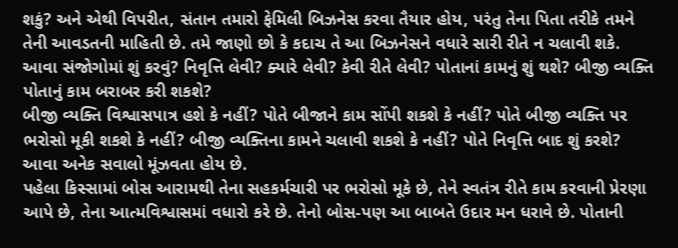શકું? અને એથી વિપરીત, સંતાન તમારો ફેમિલી બિઝનેસ કરવા તૈયાર હોય, પરંતુ તેના પિતા તરીકે તમને તેની આવડતની માહિતી છે. તમે જાણો છો કે કદાચ તે આ બિઝનેસને વધારે સારી રીતે ન ચલાવી શકે. આવા સંજોગોમાં શું કરવું? નિવૃત્તિ લેવી? ક્યારે લેવી? કેવી રીતે લેવી? પોતાનાં કામનું શું થશે? બીજી વ્યક્તિ પોતાનું કામ બરાબર કરી શકશે?
બીજી વ્યક્તિ વિશ્વાસપાત્ર હશે કે નહીં? પોતે બીજાને કામ સોંપી શકશે કે નહીં? પોતે બીજી વ્યક્તિ પર ભરોસો મૂકી શકશે કે નહીં? બીજી વ્યક્તિના કામને ચલાવી શકશે કે નહીં? પોતે નિવૃત્તિ બાદ શું કરશે? આવા અનેક સવાલો મૂંઝવતા હોય છે.
પહેલા કિસ્સામાં બોસ આરામથી તેના સહકર્મચારી પર ભરોસો મૂકે છે, તેને સ્વતંત્ર રીતે કામ કરવાની પ્રેરણા આપે છે, તેના આત્મવિશ્વાસમાં વધારો કરે છે. તેનો બોસ-પણ આ બાબતે ઉદાર મન ધરાવે છે. પોતાની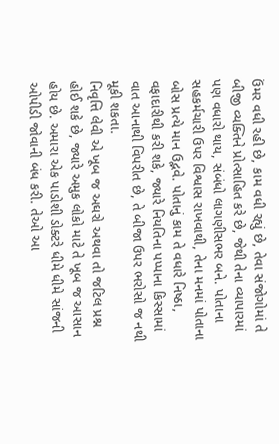ઉંમર વધી રહી છે, કામ વધી રહ્યું છે, તેવા સંજોગોમાં તે બીજી વ્યક્તિને પ્રોત્સાહિત કરે છે, જેથી તેના વ્યાપારમાં પણ વધારો થાય, સંબંધો લાગણીસભર બને. પોતાના સહકર્મચારી ઉપર વિશ્વાસ રાખવાથી, તેના મનમાં પોતાના બોસ પ્રત્યે માન ઉદ્ભવે. પોતાનું કામ તે વધારે નિષ્ઠા, વફાદારીથી કરી શકે, જ્યારે નિયતિના પપ્પાના કિસ્સામાં વાત આનાથી વિપરીત છે, તે બીજા ઉપર ભરોસો જ નથી મૂકી શકતા.
નિવૃત્તિ લેવી એ ખૂબ જ અઘરો અથવા તો જટિલ પ્રશ્ન હોઈ શકે છે, જ્યારે અમુક લોકો માટે તે ખૂબ જ આસાન હોય છે. અમારા એક પાડોશી ડોક્ટરે ધીમે ધીમે સાંજની ઓપીડી જોવાની બંધ કરી. તેઓ આ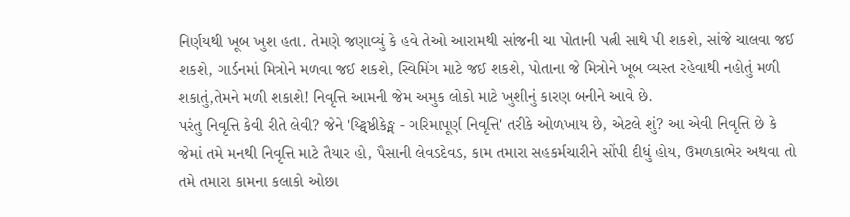નિર્ણયથી ખૂબ ખુશ હતા. તેમણે જણાવ્યું કે હવે તેઓ આરામથી સાંજની ચા પોતાની પત્ની સાથે પી શકશે, સાંજે ચાલવા જઈ શકશે, ગાર્ડનમાં મિત્રોને મળવા જઈ શકશે, સ્વિમિંગ માટે જઈ શકશે, પોતાના જે મિત્રોને ખૂબ વ્યસ્ત રહેવાથી નહોતું મળી શકાતું,તેમને મળી શકાશે! નિવૃત્તિ આમની જેમ અમુક લોકો માટે ખુશીનું કારણ બનીને આવે છે.
પરંતુ નિવૃત્તિ કેવી રીતે લેવી? જેને 'ય્ટ્વિષ્ઠીકેઙ્મ - ગરિમાપૂર્ણ નિવૃત્તિ' તરીકે ઓળખાય છે, એટલે શું? આ એવી નિવૃત્તિ છે કે જેમાં તમે મનથી નિવૃત્તિ માટે તૈયાર હો, પૈસાની લેવડદેવડ, કામ તમારા સહકર્મચારીને સોંપી દીધું હોય, ઉમળકાભેર અથવા તો તમે તમારા કામના કલાકો ઓછા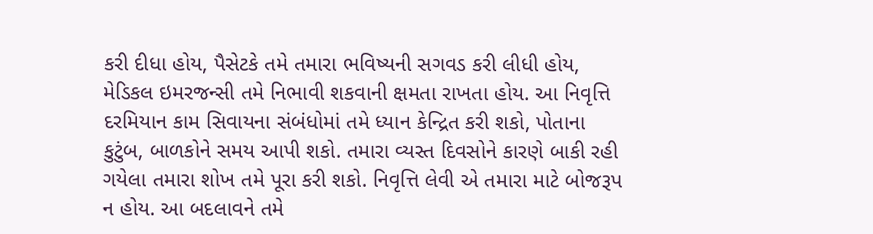કરી દીધા હોય, પૈસેટકે તમે તમારા ભવિષ્યની સગવડ કરી લીધી હોય, મેડિકલ ઇમરજન્સી તમે નિભાવી શકવાની ક્ષમતા રાખતા હોય. આ નિવૃત્તિ દરમિયાન કામ સિવાયના સંબંધોમાં તમે ધ્યાન કેન્દ્રિત કરી શકો, પોતાના કુટુંબ, બાળકોને સમય આપી શકો. તમારા વ્યસ્ત દિવસોને કારણે બાકી રહી ગયેલા તમારા શોખ તમે પૂરા કરી શકો. નિવૃત્તિ લેવી એ તમારા માટે બોજરૂપ ન હોય. આ બદલાવને તમે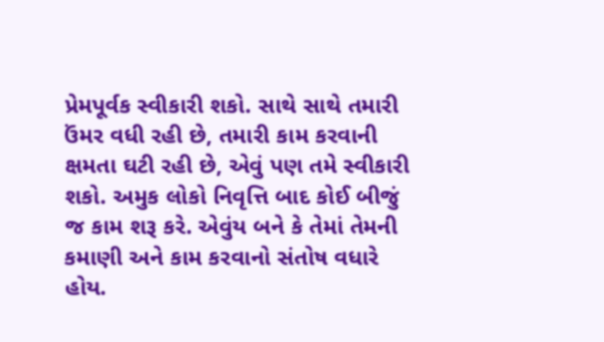પ્રેમપૂર્વક સ્વીકારી શકો. સાથે સાથે તમારી ઉંમર વધી રહી છે, તમારી કામ કરવાની ક્ષમતા ઘટી રહી છે, એવું પણ તમે સ્વીકારી શકો. અમુક લોકો નિવૃત્તિ બાદ કોઈ બીજું જ કામ શરૂ કરે. એવુંય બને કે તેમાં તેમની કમાણી અને કામ કરવાનો સંતોષ વધારે હોય.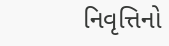નિવૃત્તિનો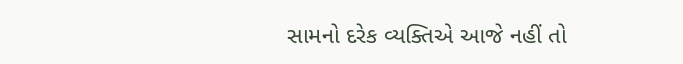સામનો દરેક વ્યક્તિએ આજે નહીં તો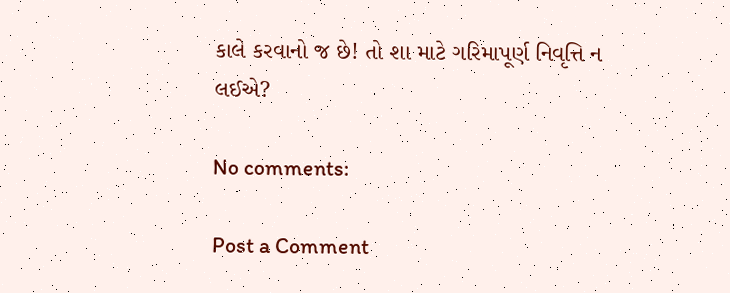કાલે કરવાનો જ છે! તો શા માટે ગરિમાપૂર્ણ નિવૃત્તિ ન લઈએ?

No comments:

Post a Comment